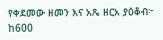የቀደመው ዘመን እና አጼ ዘርአ ያዕቆብ፦ ከ600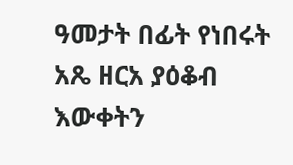ዓመታት በፊት የነበሩት አጼ ዘርአ ያዕቆብ እውቀትን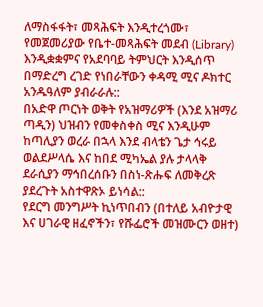ለማስፋፋት፣ መጻሕፍት እንዲተረጎሙ፣ የመጀመሪያው የቤተ-መጻሕፍት መደብ (Library) እንዲቋቋምና የአደባባይ ትምህርት እንዲሰጥ በማድረግ ረገድ የነበራቸውን ቀዳሚ ሚና ዶክተር አንዱዓለም ያብራራሉ::
በአድዋ ጦርነት ወቅት የአዝማሪዎች (እንደ አዝማሪ ጣዲን) ህዝብን የመቀስቀስ ሚና እንዲሁም ከጣሊያን ወረራ በኋላ እንደ ብላቴን ጌታ ኅሩይ ወልደሥላሴ እና ከበደ ሚካኤል ያሉ ታላላቅ ደራሲያን ማኅበረሰቡን በስነ-ጽሑፍ ለመቅረጽ ያደረጉት አስተዋጽኦ ይነሳል::
የደርግ መንግሥት ኪነጥበብን (በተለይ አብዮታዊ እና ሀገራዊ ዘፈኖችን፣ የሹፌሮች መዝሙርን ወዘተ)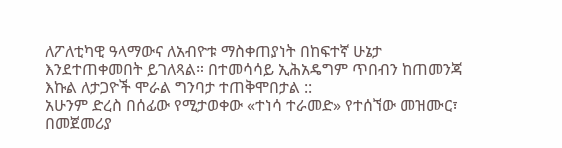ለፖለቲካዊ ዓላማውና ለአብዮቱ ማስቀጠያነት በከፍተኛ ሁኔታ እንደተጠቀመበት ይገለጻል። በተመሳሳይ ኢሕአዴግም ጥበብን ከጠመንጃ እኩል ለታጋዮች ሞራል ግንባታ ተጠቅሞበታል ::
አሁንም ድረስ በሰፊው የሚታወቀው «ተነሳ ተራመድ» የተሰኘው መዝሙር፣ በመጀመሪያ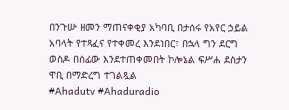በንጉሡ ዘመን ማጠናቀቂያ አካባቢ በታሰሩ የአየር ኃይል አባላት የተጻፈና የተቀመረ እንደነበር፣ በኋላ ግን ደርግ ወስዶ በሰፊው እንደተጠቀመበት ኮሎኔል ፍሥሐ ደስታን ዋቢ በማድረግ ተገልጿል
#Ahadutv #Ahaduradio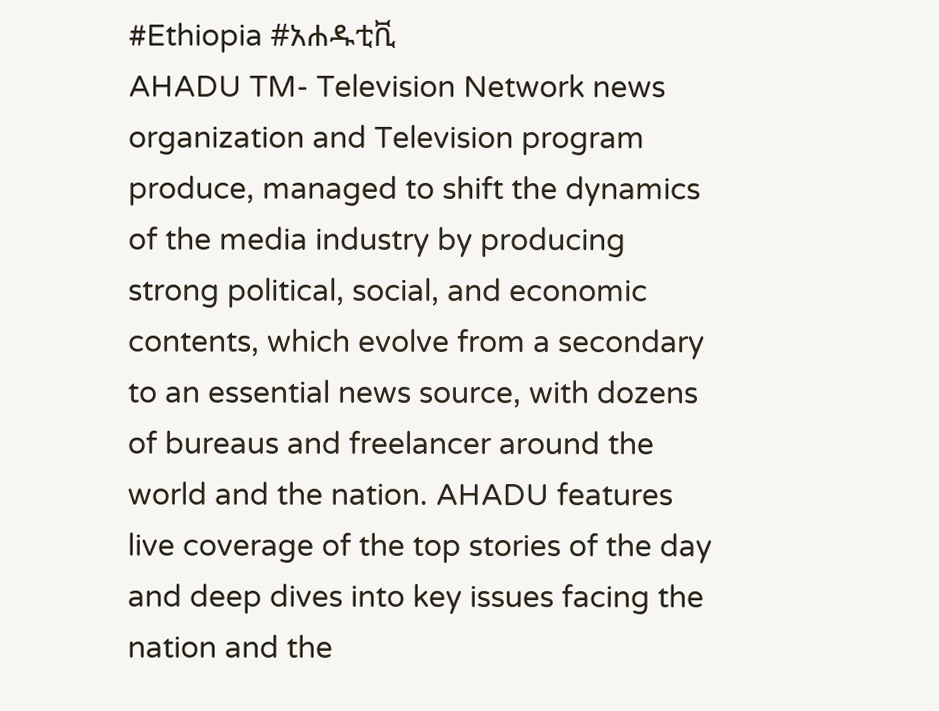#Ethiopia #አሐዱቲቪ
AHADU TM- Television Network news organization and Television program produce, managed to shift the dynamics of the media industry by producing strong political, social, and economic contents, which evolve from a secondary to an essential news source, with dozens of bureaus and freelancer around the world and the nation. AHADU features live coverage of the top stories of the day and deep dives into key issues facing the nation and the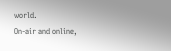world.
On-air and online,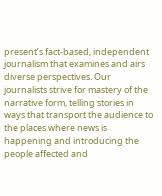present’s fact-based, independent journalism that examines and airs diverse perspectives. Our journalists strive for mastery of the narrative form, telling stories in ways that transport the audience to the places where news is happening and introducing the people affected and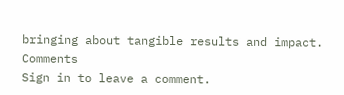bringing about tangible results and impact.
Comments
Sign in to leave a comment.